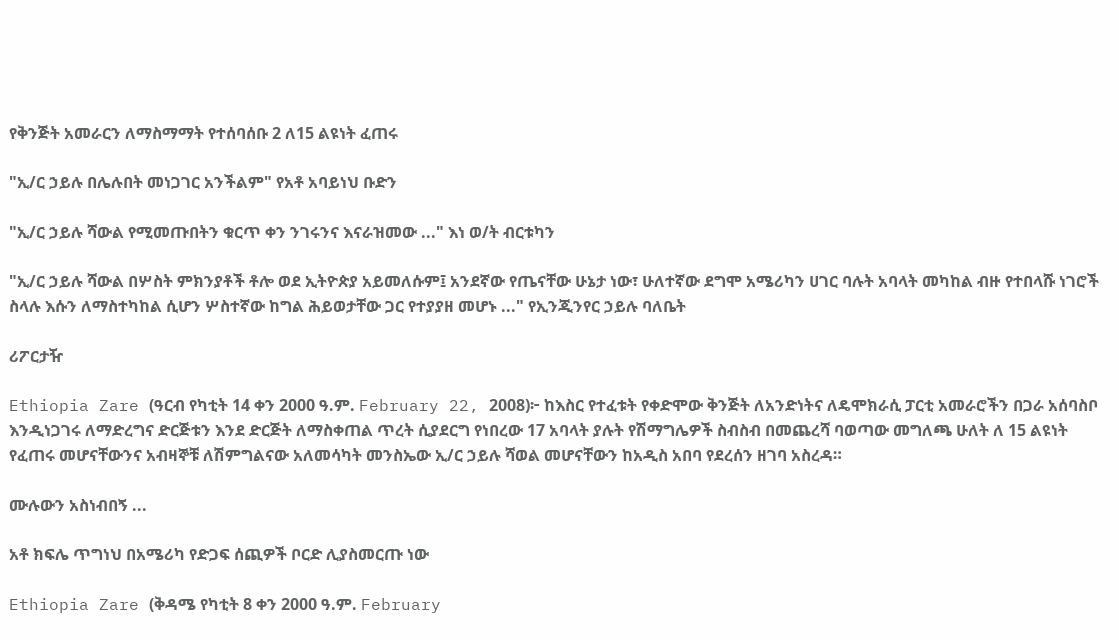የቅንጅት አመራርን ለማስማማት የተሰባሰቡ 2 ለ15 ልዩነት ፈጠሩ

"ኢ/ር ኃይሉ በሌሉበት መነጋገር አንችልም" የአቶ አባይነህ ቡድን

"ኢ/ር ኃይሉ ሻውል የሚመጡበትን ቁርጥ ቀን ንገሩንና እናራዝመው ..." እነ ወ/ት ብርቱካን

"ኢ/ር ኃይሉ ሻውል በሦስት ምክንያቶች ቶሎ ወደ ኢትዮጵያ አይመለሱም፤ አንደኛው የጤናቸው ሁኔታ ነው፣ ሁለተኛው ደግሞ አሜሪካን ሀገር ባሉት አባላት መካከል ብዙ የተበላሹ ነገሮች ስላሉ እሱን ለማስተካከል ሲሆን ሦስተኛው ከግል ሕይወታቸው ጋር የተያያዘ መሆኑ ..." የኢንጂንየር ኃይሉ ባለቤት

ሪፖርታዥ

Ethiopia Zare (ዓርብ የካቲት 14 ቀን 2000 ዓ.ም. February 22, 2008)፦ ከእስር የተፈቱት የቀድሞው ቅንጅት ለአንድነትና ለዴሞክራሲ ፓርቲ አመራሮችን በጋራ አሰባስቦ እንዲነጋገሩ ለማድረግና ድርጅቱን እንደ ድርጅት ለማስቀጠል ጥረት ሲያደርግ የነበረው 17 አባላት ያሉት የሽማግሌዎች ስብስብ በመጨረሻ ባወጣው መግለጫ ሁለት ለ 15 ልዩነት የፈጠሩ መሆናቸውንና አብዛኞቹ ለሽምግልናው አለመሳካት መንስኤው ኢ/ር ኃይሉ ሻወል መሆናቸውን ከአዲስ አበባ የደረሰን ዘገባ አስረዳ።

ሙሉውን አስነብበኝ ...

አቶ ክፍሌ ጥግነህ በአሜሪካ የድጋፍ ሰጪዎች ቦርድ ሊያስመርጡ ነው

Ethiopia Zare (ቅዳሜ የካቲት 8 ቀን 2000 ዓ.ም. February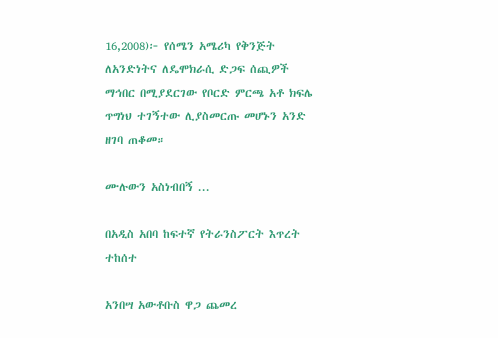16,2008)፦ የሰሜን አሜሪካ የቅንጅት ለአንድነትና ለዴሞክራሲ ድጋፍ ሰጪዎች ማኅበር በሚያደርገው የቦርድ ምርጫ አቶ ክፍሌ ጥግነህ ተገኝተው ሊያስመርጡ መሆኑን አንድ ዘገባ ጠቆመ።

ሙሉውን አስነብበኝ ...

በአዲስ አበባ ከፍተኛ የትራንስፖርት እጥረት ተከሰተ

አንበሣ አውቶቡስ ዋጋ ጨመረ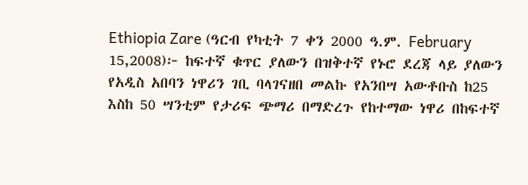Ethiopia Zare (ዓርብ የካቲት 7 ቀን 2000 ዓ.ም. February 15,2008)፦ ከፍተኛ ቁጥር ያለውን በዝቅተኛ የኑሮ ደረጃ ላይ ያለውን የአዲስ አበባን ነዋሪን ገቢ ባላገናዘበ መልኩ የአንበሣ አውቶቡስ ከ25 እስከ 50 ሣንቲም የታሪፍ ጭማሪ በማድረጉ የከተማው ነዋሪ በከፍተኛ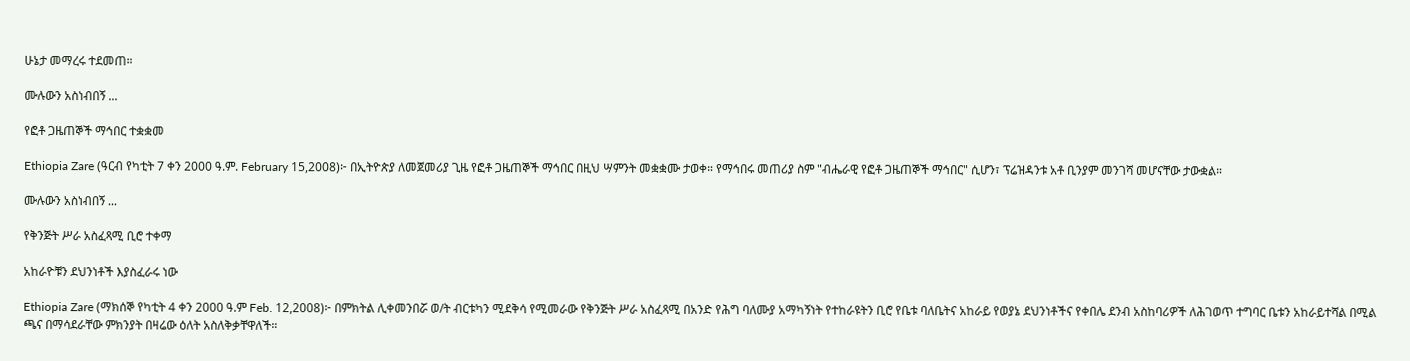ሁኔታ መማረሩ ተደመጠ።

ሙሉውን አስነብበኝ ...

የፎቶ ጋዜጠኞች ማኅበር ተቋቋመ

Ethiopia Zare (ዓርብ የካቲት 7 ቀን 2000 ዓ.ም. February 15,2008)፦ በኢትዮጵያ ለመጀመሪያ ጊዜ የፎቶ ጋዜጠኞች ማኅበር በዚህ ሣምንት መቋቋሙ ታወቀ። የማኅበሩ መጠሪያ ስም "ብሔራዊ የፎቶ ጋዜጠኞች ማኅበር" ሲሆን፣ ፕሬዝዳንቱ አቶ ቢንያም መንገሻ መሆናቸው ታውቋል።

ሙሉውን አስነብበኝ ...

የቅንጅት ሥራ አስፈጻሚ ቢሮ ተቀማ

አከራዮቹን ደህንነቶች እያስፈራሩ ነው

Ethiopia Zare (ማክሰኞ የካቲት 4 ቀን 2000 ዓ.ም Feb. 12,2008)፦ በምክትል ሊቀመንበሯ ወ/ት ብርቱካን ሚደቅሳ የሚመራው የቅንጅት ሥራ አስፈጻሚ በአንድ የሕግ ባለሙያ አማካኝነት የተከራዩትን ቢሮ የቤቱ ባለቤትና አከራይ የወያኔ ደህንነቶችና የቀበሌ ደንብ አስከባሪዎች ለሕገወጥ ተግባር ቤቱን አከራይተሻል በሚል ጫና በማሳደራቸው ምክንያት በዛሬው ዕለት አስለቅቃቸዋለች።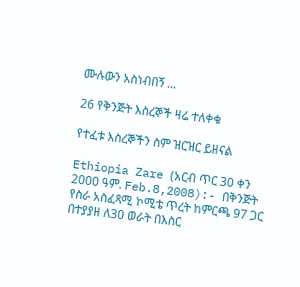ሙሉውን አስነብበኝ ...

26 የቅንጅት እስረኞች ዛሬ ተለቀቁ

የተፈቱ እስረኞችን ስም ዝርዝር ይዘናል

Ethiopia Zare (አርብ ጥር 30 ቀን 2000 ዓም. Feb.8,2008):- በቅንጅት የስራ አስፈጻሚ ኮሚቴ ጥረት ከምርጫ 97 ጋር በተያያዘ ለ30 ወራት በእስር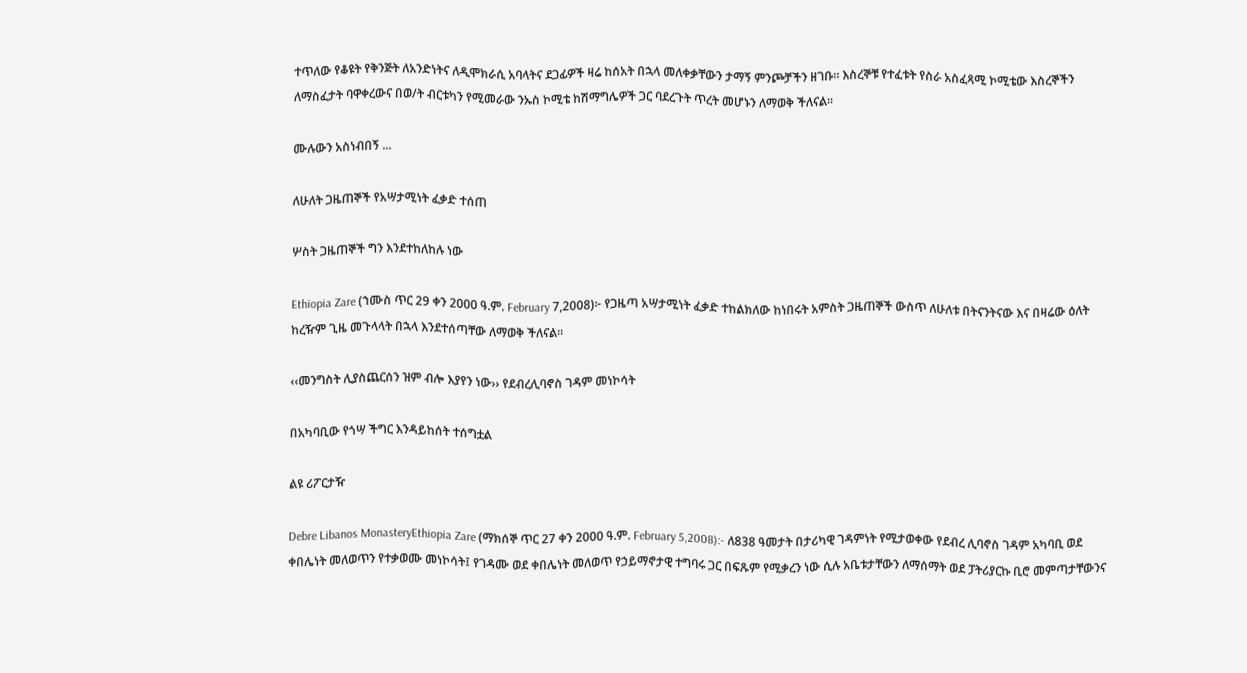ተጥለው የቆዩት የቅንጅት ለአንድነትና ለዲሞክራሲ አባላትና ደጋፊዎች ዛሬ ከሰአት በኋላ መለቀቃቸውን ታማኝ ምንጮቻችን ዘገቡ። እስረኞቹ የተፈቱት የስራ አስፈጻሚ ኮሚቴው እስረኞችን ለማስፈታት ባዋቀረውና በወ/ት ብርቱካን የሚመራው ንኡስ ኮሚቴ ከሽማግሌዎች ጋር ባደረጉት ጥረት መሆኑን ለማወቅ ችለናል።

ሙሉውን አስነብበኝ ...

ለሁለት ጋዜጠኞች የአሣታሚነት ፈቃድ ተሰጠ

ሦስት ጋዜጠኞች ግን እንደተከለከሉ ነው

Ethiopia Zare (ኀሙስ ጥር 29 ቀን 2000 ዓ.ም. February 7,2008)፦ የጋዜጣ አሣታሚነት ፈቃድ ተከልክለው ከነበሩት አምስት ጋዜጠኞች ውስጥ ለሁለቱ በትናንትናው እና በዛሬው ዕለት ከረዥም ጊዜ መጉላላት በኋላ እንደተሰጣቸው ለማወቅ ችለናል።

‹‹መንግስት ሊያስጨርሰን ዝም ብሎ እያየን ነው›› የደብረሊባኖስ ገዳም መነኮሳት

በአካባቢው የጎሣ ችግር እንዳይከሰት ተሰግቷል

ልዩ ሪፖርታዥ

Debre Libanos MonasteryEthiopia Zare (ማክሰኞ ጥር 27 ቀን 2000 ዓ.ም. February 5,2008):- ለ838 ዓመታት በታሪካዊ ገዳምነት የሚታወቀው የደብረ ሊባኖስ ገዳም አካባቢ ወደ ቀበሌነት መለወጥን የተቃወሙ መነኮሳት፤ የገዳሙ ወደ ቀበሌነት መለወጥ የኃይማኖታዊ ተግባሩ ጋር በፍጹም የሚቃረን ነው ሲሉ አቤቱታቸውን ለማሰማት ወደ ፓትሪያርኩ ቢሮ መምጣታቸውንና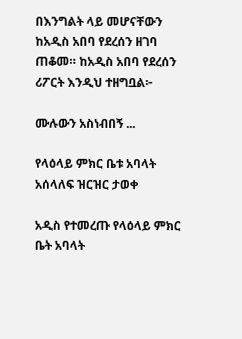በእንግልት ላይ መሆናቸውን ከአዲስ አበባ የደረሰን ዘገባ ጠቆመ። ከአዲስ አበባ የደረሰን ሪፖርት እንዲህ ተዘግቧል፦

ሙሉውን አስነብበኝ ...

የላዕላይ ምክር ቤቱ አባላት አሰላለፍ ዝርዝር ታወቀ

አዲስ የተመረጡ የላዕላይ ምክር ቤት አባላት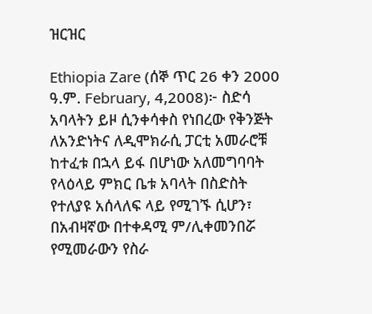ዝርዝር

Ethiopia Zare (ሰኞ ጥር 26 ቀን 2000 ዓ.ም. February, 4,2008)፦ ስድሳ አባላትን ይዞ ሲንቀሳቀስ የነበረው የቅንጅት ለአንድነትና ለዲሞክራሲ ፓርቲ አመራሮቹ ከተፈቱ በኋላ ይፋ በሆነው አለመግባባት የላዕላይ ምክር ቤቱ አባላት በስድስት የተለያዩ አሰላለፍ ላይ የሚገኙ ሲሆን፣ በአብዛኛው በተቀዳሚ ም/ሊቀመንበሯ የሚመራውን የስራ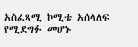አስፈጻሚ ኮሚቴ አሰላለፍ የሚደግፉ መሆኑ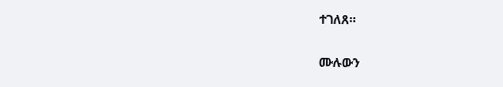ተገለጸ።

ሙሉውን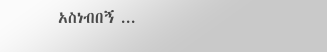አስነብበኝ ...